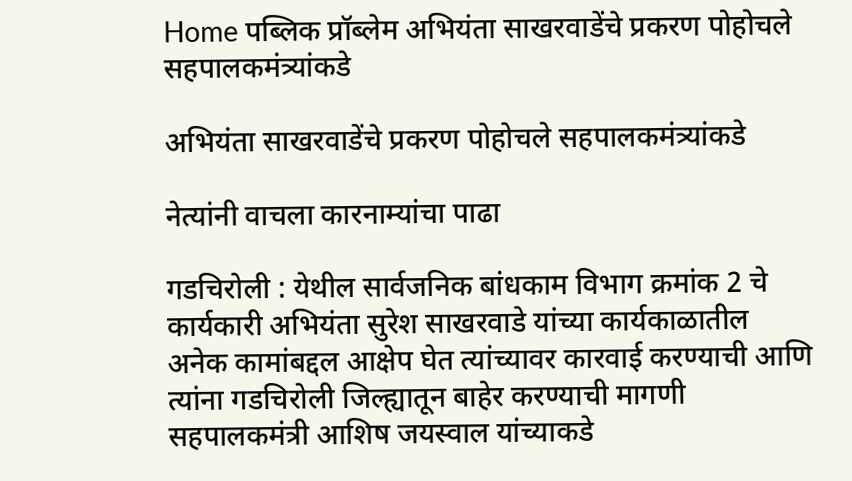Home पब्लिक प्रॉब्लेम अभियंता साखरवाडेंचे प्रकरण पोहोचले सहपालकमंत्र्यांकडे

अभियंता साखरवाडेंचे प्रकरण पोहोचले सहपालकमंत्र्यांकडे

नेत्यांनी वाचला कारनाम्यांचा पाढा

गडचिरोली : येथील सार्वजनिक बांधकाम विभाग क्रमांक 2 चे कार्यकारी अभियंता सुरेश साखरवाडे यांच्या कार्यकाळातील अनेक कामांबद्दल आक्षेप घेत त्यांच्यावर कारवाई करण्याची आणि त्यांना गडचिरोली जिल्ह्यातून बाहेर करण्याची मागणी सहपालकमंत्री आशिष जयस्वाल यांच्याकडे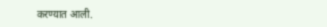करण्यात आली.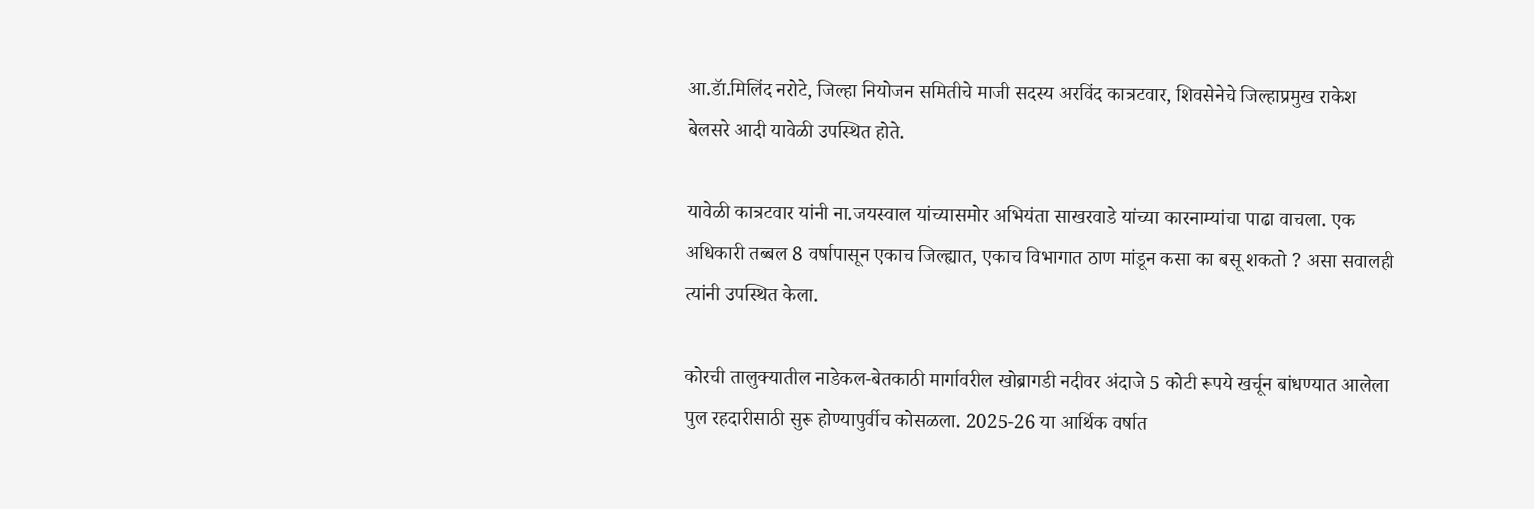आ.डॅा.मिलिंद नरोटे, जिल्हा नियोजन समितीचे माजी सदस्य अरविंद कात्रटवार, शिवसेनेचे जिल्हाप्रमुख राकेश बेलसरे आदी यावेळी उपस्थित होते.

यावेळी कात्रटवार यांनी ना.जयस्वाल यांच्यासमोर अभियंता साखरवाडे यांच्या कारनाम्यांचा पाढा वाचला. एक अधिकारी तब्बल 8 वर्षापासून एकाच जिल्ह्यात, एकाच विभागात ठाण मांडून कसा का बसू शकतो ? असा सवालही त्यांनी उपस्थित केला.

कोरची तालुक्यातील नाडेकल-बेतकाठी मार्गावरील खोब्रागडी नदीवर अंदाजे 5 कोटी रूपये खर्चून बांधण्यात आलेला पुल रहदारीसाठी सुरू होण्यापुर्वीच कोसळला. 2025-26 या आर्थिक वर्षात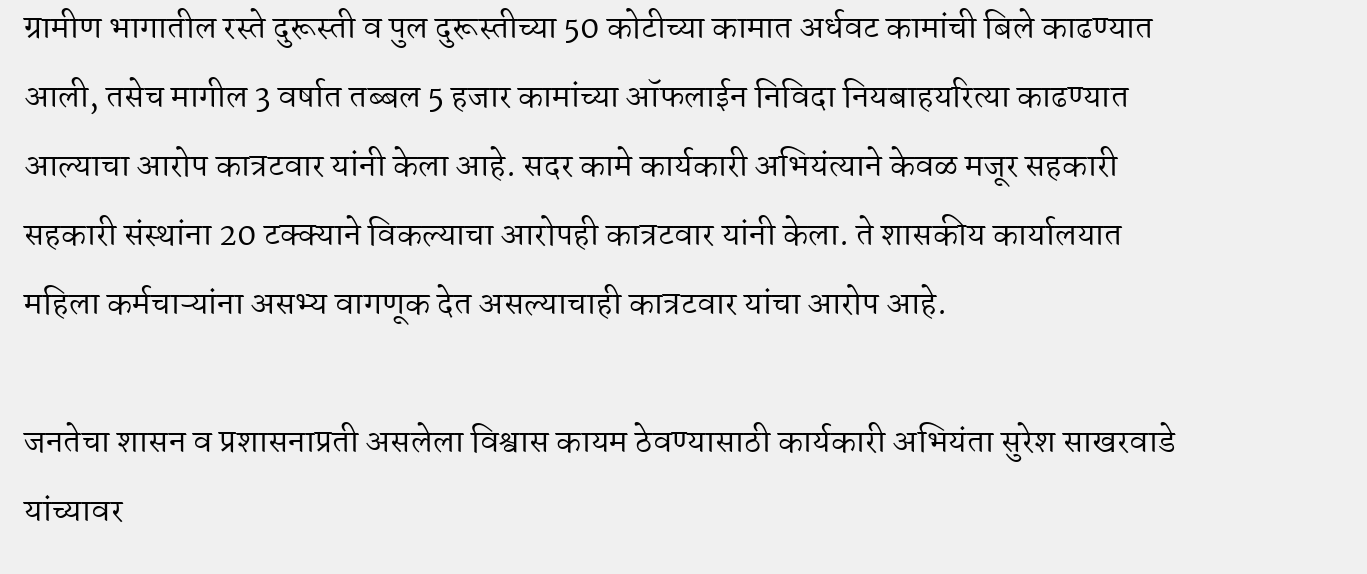ग्रामीण भागातील रस्ते दुरूस्ती व पुल दुरूस्तीच्या 50 कोटीच्या कामात अर्धवट कामांची बिले काढण्यात आली, तसेच मागील 3 वर्षात तब्बल 5 हजार कामांच्या ऑफलाईन निविदा नियबाहयरित्या काढण्यात आल्याचा आरोप कात्रटवार यांनी केला आहे. सदर कामे कार्यकारी अभियंत्याने केवळ मजूर सहकारी सहकारी संस्थांना 20 टक्क्याने विकल्याचा आरोपही कात्रटवार यांनी केला. ते शासकीय कार्यालयात महिला कर्मचाऱ्यांना असभ्य वागणूक देत असल्याचाही कात्रटवार यांचा आरोप आहे.

जनतेचा शासन व प्रशासनाप्रती असलेला विश्वास कायम ठेवण्यासाठी कार्यकारी अभियंता सुरेश साखरवाडे यांच्यावर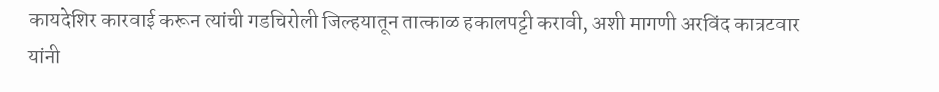कायदेशिर कारवाई करून त्यांची गडचिरोली जिल्हयातून तात्काळ हकालपट्टी करावी, अशी मागणी अरविंद कात्रटवार यांनी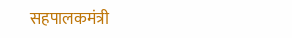सहपालकमंत्री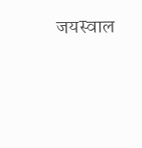जयस्वाल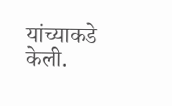यांच्याकडे केली.